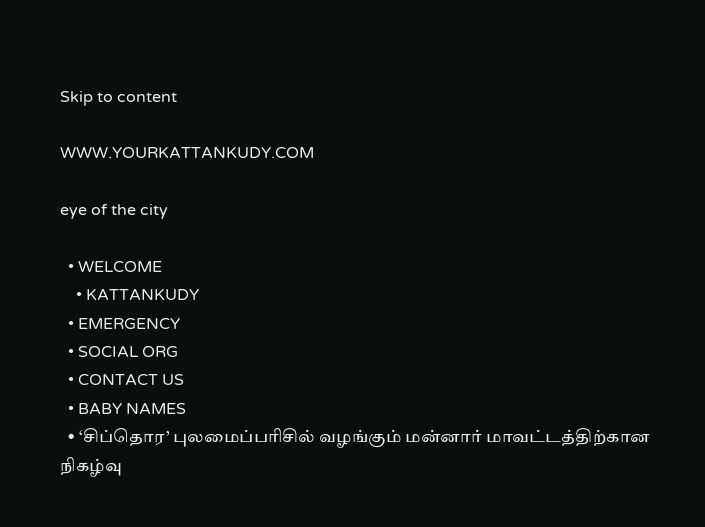Skip to content

WWW.YOURKATTANKUDY.COM

eye of the city

  • WELCOME
    • KATTANKUDY
  • EMERGENCY
  • SOCIAL ORG
  • CONTACT US
  • BABY NAMES
  • ‘சிப்தொர’ புலமைப்பரிசில் வழங்கும் மன்னார் மாவட்டத்திற்கான நிகழ்வு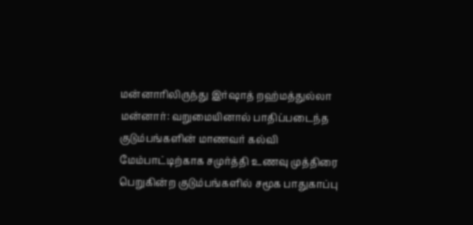மன்னாரிலிருந்து இர்ஷாத் றஹ்மத்துல்லா மன்னார்: வறுமையினால் பாதிப்படைந்த குடும்பங்களின் மாணவர் கல்வி மேம்பாட்டிற்காக சமுர்த்தி உணவு முத்திரை பெறுகின்ற குடும்பங்களில் சமூக பாதுகாப்பு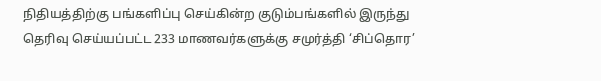நிதியத்திற்கு பங்களிப்பு செய்கின்ற குடும்பங்களில் இருந்து தெரிவு செய்யப்பட்ட 233 மாணவர்களுக்கு சமுர்த்தி ‘சிப்தொர’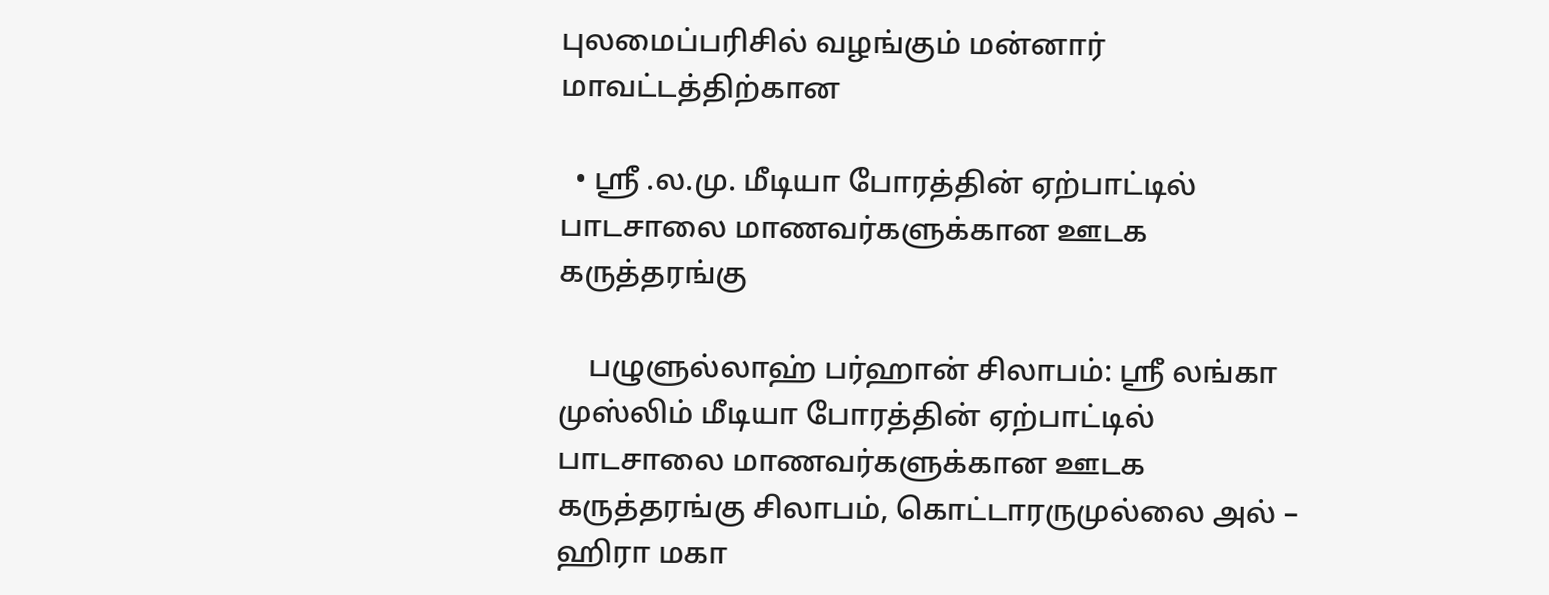புலமைப்பரிசில் வழங்கும் மன்னார் மாவட்டத்திற்கான

  • ஸ்ரீ .ல.மு. மீடியா போரத்தின் ஏற்பாட்டில் பாடசாலை மாணவர்களுக்கான ஊடக கருத்தரங்கு

    பழுளுல்லாஹ் பர்ஹான் சிலாபம்: ஸ்ரீ லங்கா முஸ்லிம் மீடியா போரத்தின் ஏற்பாட்டில் பாடசாலை மாணவர்களுக்கான ஊடக கருத்தரங்கு சிலாபம், கொட்டாரருமுல்லை அல் – ஹிரா மகா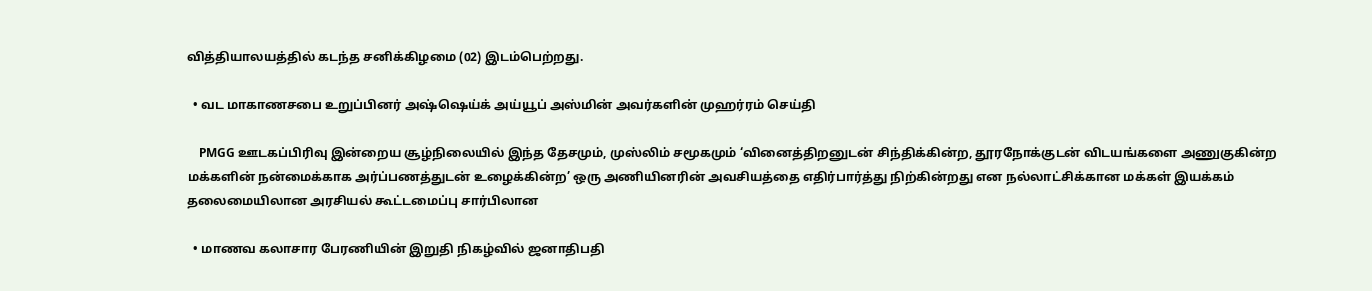வித்தியாலயத்தில் கடந்த சனிக்கிழமை (02) இடம்பெற்றது.

  • வட மாகாணசபை உறுப்பினர் அஷ்ஷெய்க் அய்யூப் அஸ்மின் அவர்களின் முஹர்ரம் செய்தி

    PMGG ஊடகப்பிரிவு இன்றைய சூழ்நிலையில் இந்த தேசமும், முஸ்லிம் சமூகமும் ‘வினைத்திறனுடன் சிந்திக்கின்ற, தூரநோக்குடன் விடயங்களை அணுகுகின்ற மக்களின் நன்மைக்காக அர்ப்பணத்துடன் உழைக்கின்ற’ ஒரு அணியினரின் அவசியத்தை எதிர்பார்த்து நிற்கின்றது என நல்லாட்சிக்கான மக்கள் இயக்கம் தலைமையிலான அரசியல் கூட்டமைப்பு சார்பிலான

  • மாணவ கலாசார பேரணியின் இறுதி நிகழ்வில் ஜனாதிபதி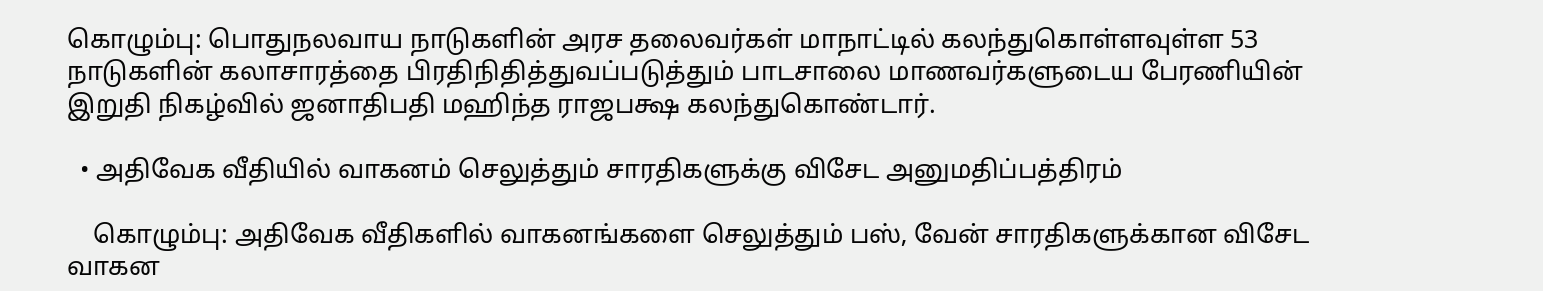கொழும்பு: பொதுநலவாய நாடுகளின் அரச தலைவர்கள் மாநாட்டில் கலந்துகொள்ளவுள்ள 53 நாடுகளின் கலாசாரத்தை பிரதிநிதித்துவப்படுத்தும் பாடசாலை மாணவர்களுடைய பேரணியின் இறுதி நிகழ்வில் ஜனாதிபதி மஹிந்த ராஜபக்ஷ கலந்துகொண்டார்.

  • அதிவேக வீதியில் வாகனம் செலுத்தும் சாரதிகளுக்கு விசேட அனுமதிப்பத்திரம்

    கொழும்பு: அதிவேக வீதிகளில் வாகனங்களை செலுத்தும் பஸ், வேன் சாரதிகளுக்கான விசேட வாகன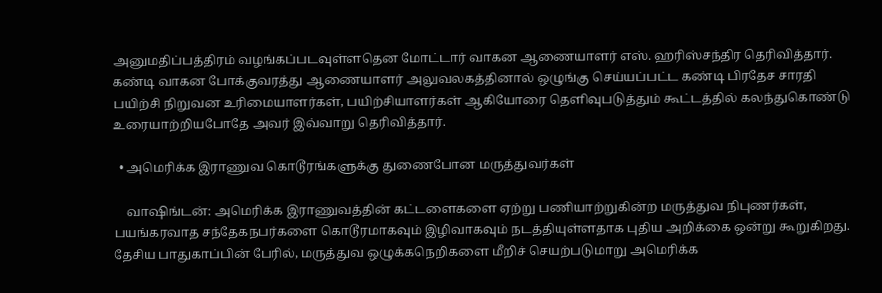அனுமதிப்பத்திரம் வழங்கப்படவுள்ளதென மோட்டார் வாகன ஆணையாளர் எஸ். ஹரிஸ்சந்திர தெரிவித்தார். கண்டி வாகன போக்குவரத்து ஆணையாளர் அலுவலகத்தினால் ஒழுங்கு செய்யப்பட்ட கண்டி பிரதேச சாரதி பயிற்சி நிறுவன உரிமையாளர்கள், பயிற்சியாளர்கள் ஆகியோரை தெளிவுபடுத்தும் கூட்டத்தில் கலந்துகொண்டு உரையாற்றியபோதே அவர் இவ்வாறு தெரிவித்தார்.

  • அமெரிக்க இராணுவ கொடூரங்களுக்கு துணைபோன மருத்துவர்கள்

    வாஷிங்டன்: அமெரிக்க இராணுவத்தின் கட்டளைகளை ஏற்று பணியாற்றுகின்ற மருத்துவ நிபுணர்கள், பயங்கரவாத சந்தேகநபர்களை கொடூரமாகவும் இழிவாகவும் நடத்தியுள்ளதாக புதிய அறிக்கை ஒன்று கூறுகிறது. தேசிய பாதுகாப்பின் பேரில், மருத்துவ ஒழுக்கநெறிகளை மீறிச் செயற்படுமாறு அமெரிக்க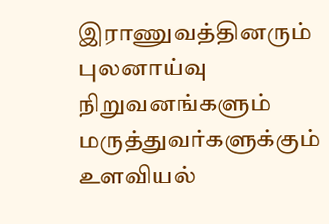இராணுவத்தினரும் புலனாய்வு நிறுவனங்களும் மருத்துவர்களுக்கும் உளவியல்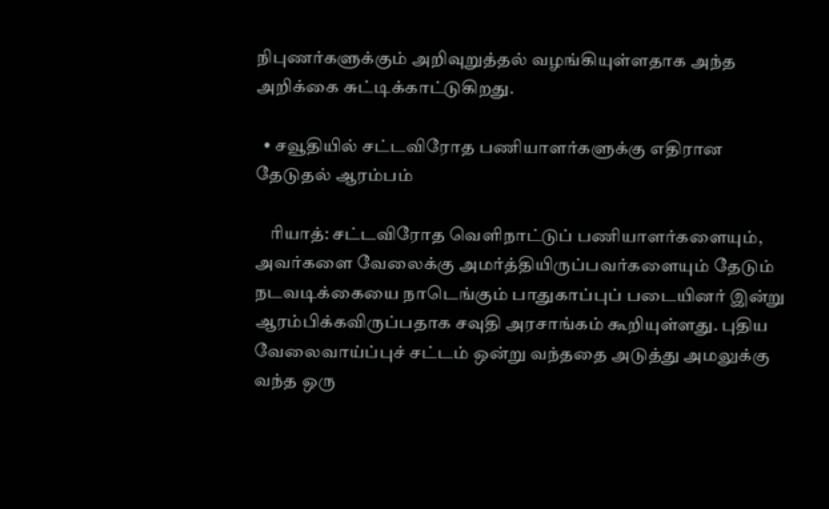நிபுணர்களுக்கும் அறிவுறுத்தல் வழங்கியுள்ளதாக அந்த அறிக்கை சுட்டிக்காட்டுகிறது.

  • சவூதியில் சட்டவிரோத பணியாளர்களுக்கு எதிரான தேடுதல் ஆரம்பம்

    ரியாத்: சட்டவிரோத வெளிநாட்டுப் பணியாளர்களையும், அவர்களை வேலைக்கு அமர்த்தியிருப்பவர்களையும் தேடும் நடவடிக்கையை நாடெங்கும் பாதுகாப்புப் படையினர் இன்று ஆரம்பிக்கவிருப்பதாக சவுதி அரசாங்கம் கூறியுள்ளது. புதிய வேலைவாய்ப்புச் சட்டம் ஒன்று வந்ததை அடுத்து அமலுக்கு வந்த ஒரு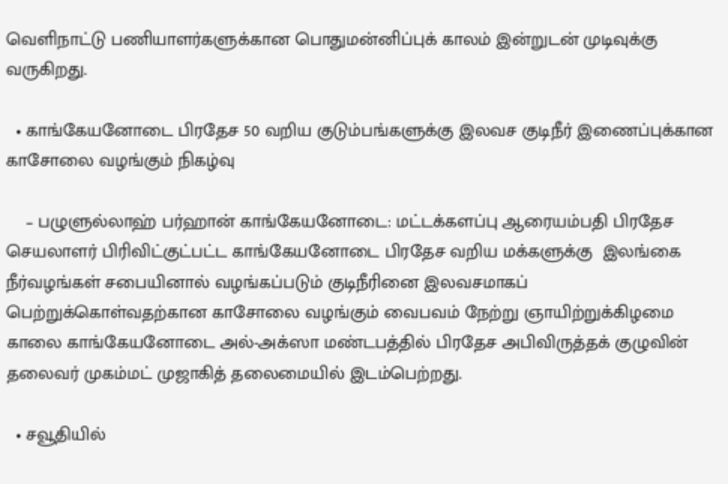வெளிநாட்டு பணியாளர்களுக்கான பொதுமன்னிப்புக் காலம் இன்றுடன் முடிவுக்கு வருகிறது.

  • காங்கேயனோடை பிரதேச 50 வறிய குடும்பங்களுக்கு இலவச குடிநீர் இணைப்புக்கான காசோலை வழங்கும் நிகழ்வு

    – பழுளுல்லாஹ் பர்ஹான் காங்கேயனோடை: மட்டக்களப்பு ஆரையம்பதி பிரதேச செயலாளர் பிரிவிட்குட்பட்ட காங்கேயனோடை பிரதேச வறிய மக்களுக்கு  இலங்கை நீர்வழங்கள் சபையினால் வழங்கப்படும் குடிநீரினை இலவசமாகப் பெற்றுக்கொள்வதற்கான காசோலை வழங்கும் வைபவம் நேற்று ஞாயிற்றுக்கிழமை காலை காங்கேயனோடை அல்-அக்ஸா மண்டபத்தில் பிரதேச அபிவிருத்தக் குழுவின் தலைவர் முகம்மட் முஜாகித் தலைமையில் இடம்பெற்றது.

  • சவூதியில்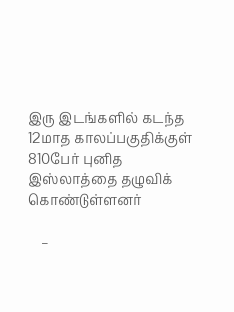இரு இடங்களில் கடந்த 12மாத காலப்பகுதிக்குள் 810பேர் புனித இஸ்லாத்தை தழுவிக் கொண்டுள்ளனர்

    –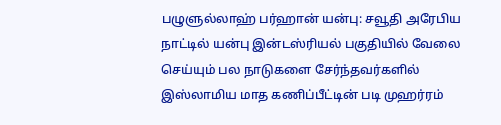பழுளுல்லாஹ் பர்ஹான் யன்பு: சவூதி அரேபிய நாட்டில் யன்பு இன்டஸ்ரியல் பகுதியில் வேலை செய்யும் பல நாடுகளை சேர்ந்தவர்களில் இஸ்லாமிய மாத கணிப்பீட்டின் படி முஹர்ரம்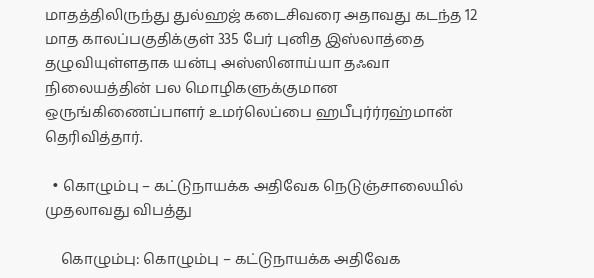மாதத்திலிருந்து துல்ஹஜ் கடைசிவரை அதாவது கடந்த 12 மாத காலப்பகுதிக்குள் 335 பேர் புனித இஸ்லாத்தை தழுவியுள்ளதாக யன்பு அஸ்ஸினாய்யா தஃவா நிலையத்தின் பல மொழிகளுக்குமான ஒருங்கிணைப்பாளர் உமர்லெப்பை ஹபீபுர்ர்ரஹ்மான் தெரிவித்தார்.

  • கொழும்பு – கட்டுநாயக்க அதிவேக நெடுஞ்சாலையில் முதலாவது விபத்து

    கொழும்பு: கொழும்பு – கட்டுநாயக்க அதிவேக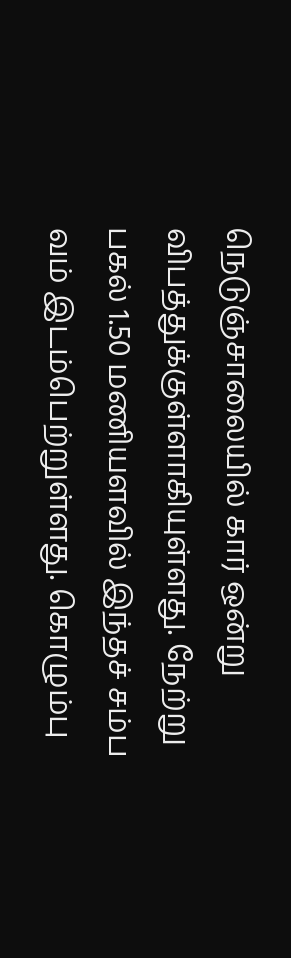நெடுஞ்சாலையில் கார் ஒன்று விபத்துக்குள்ளாகியுள்ளது. நேற்று பகல் 1.50 மணியளவில் இந்தச் சம்ப வம் இடம்பெற்றுள்ளது. கொழும்பு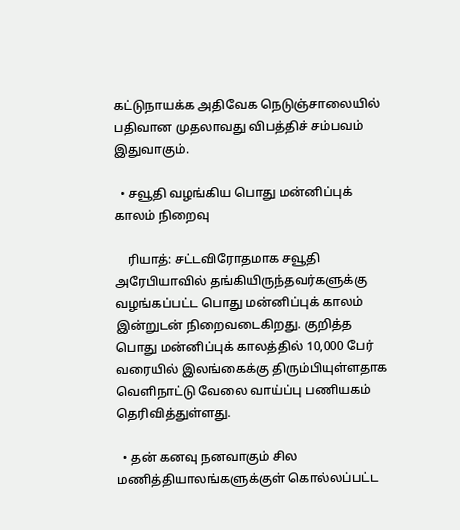கட்டுநாயக்க அதிவேக நெடுஞ்சாலையில் பதிவான முதலாவது விபத்திச் சம்பவம் இதுவாகும்.

  • சவூதி வழங்கிய பொது மன்னிப்புக் காலம் நிறைவு

    ரியாத்: சட்டவிரோதமாக சவூதி அரேபியாவில் தங்கியிருந்தவர்களுக்கு வழங்கப்பட்ட பொது மன்னிப்புக் காலம் இன்றுடன் நிறைவடைகிறது. குறித்த பொது மன்னிப்புக் காலத்தில் 10,000 பேர் வரையில் இலங்கைக்கு திரும்பியுள்ளதாக வெளிநாட்டு வேலை வாய்ப்பு பணியகம் தெரிவித்துள்ளது.

  • தன் கனவு நனவாகும் சில மணித்தியாலங்களுக்குள் கொல்லப்பட்ட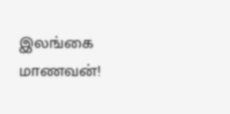இலங்கை மாணவன்!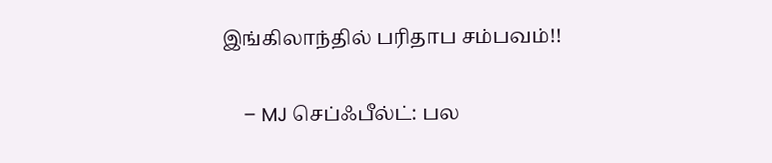இங்கிலாந்தில் பரிதாப சம்பவம்!!

    – MJ செப்ஃபீல்ட்: பல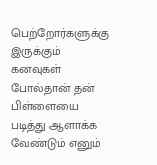பெற்றோர்களுக்கு இருக்கும் கனவுகள் போல்தான் தன் பிள்ளையை படித்து ஆளாக்க வேண்டும் எனும்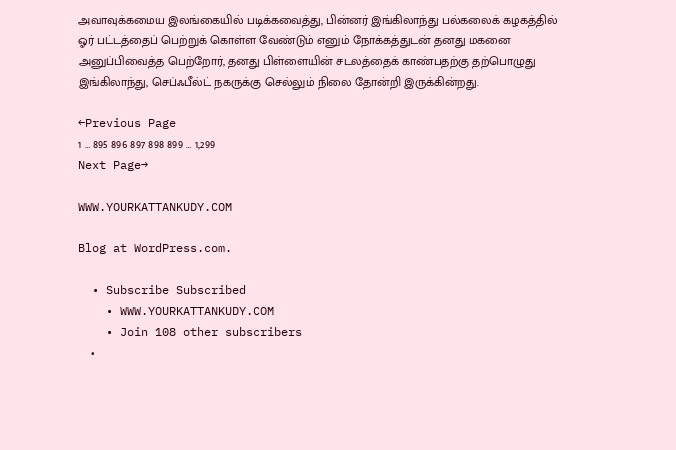அவாவுக்கமைய இலங்கையில் படிக்கவைத்து, பின்னர் இங்கிலாந்து பல்கலைக் கழகத்தில் ஓர் பட்டத்தைப் பெற்றுக் கொள்ள வேண்டும் எனும் நோக்கத்துடன் தனது மகனை அனுப்பிவைத்த பெற்றோர், தனது பிள்ளையின் சடலத்தைக் காண்பதற்கு தற்பொழுது இங்கிலாந்து, செப்ஃபீல்ட் நகருக்கு செல்லும் நிலை தோன்றி இருக்கின்றது.

←Previous Page
1 … 895 896 897 898 899 … 1,299
Next Page→

WWW.YOURKATTANKUDY.COM

Blog at WordPress.com.

  • Subscribe Subscribed
    • WWW.YOURKATTANKUDY.COM
    • Join 108 other subscribers
    •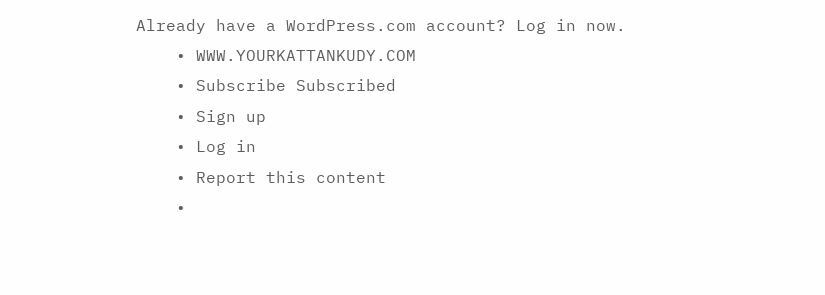Already have a WordPress.com account? Log in now.
    • WWW.YOURKATTANKUDY.COM
    • Subscribe Subscribed
    • Sign up
    • Log in
    • Report this content
    •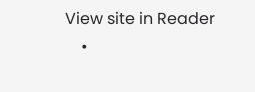View site in Reader
    •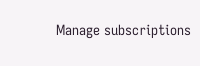Manage subscriptions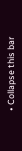• Collapse this bar